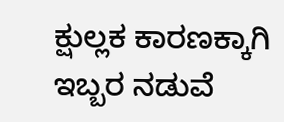ಕ್ಷುಲ್ಲಕ ಕಾರಣಕ್ಕಾಗಿ ಇಬ್ಬರ ನಡುವೆ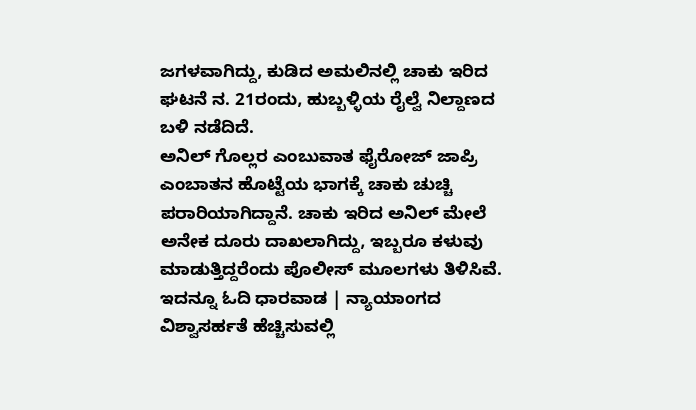ಜಗಳವಾಗಿದ್ದು, ಕುಡಿದ ಅಮಲಿನಲ್ಲಿ ಚಾಕು ಇರಿದ ಘಟನೆ ನ. 21ರಂದು, ಹುಬ್ಬಳ್ಳಿಯ ರೈಲ್ವೆ ನಿಲ್ದಾಣದ ಬಳಿ ನಡೆದಿದೆ.
ಅನಿಲ್ ಗೊಲ್ಲರ ಎಂಬುವಾತ ಫೈರೋಜ್ ಜಾಪ್ರಿ ಎಂಬಾತನ ಹೊಟ್ಟೆಯ ಭಾಗಕ್ಕೆ ಚಾಕು ಚುಚ್ಚಿ ಪರಾರಿಯಾಗಿದ್ದಾನೆ. ಚಾಕು ಇರಿದ ಅನಿಲ್ ಮೇಲೆ ಅನೇಕ ದೂರು ದಾಖಲಾಗಿದ್ದು, ಇಬ್ಬರೂ ಕಳುವು ಮಾಡುತ್ತಿದ್ದರೆಂದು ಪೊಲೀಸ್ ಮೂಲಗಳು ತಿಳಿಸಿವೆ.
ಇದನ್ನೂ ಓದಿ ಧಾರವಾಡ | ನ್ಯಾಯಾಂಗದ ವಿಶ್ವಾಸರ್ಹತೆ ಹೆಚ್ಚಿಸುವಲ್ಲಿ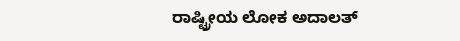ರಾಷ್ಟ್ರೀಯ ಲೋಕ ಅದಾಲತ್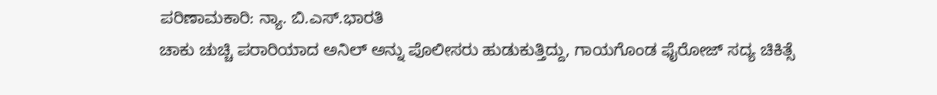ಪರಿಣಾಮಕಾರಿ: ನ್ಯಾ. ಬಿ.ಎಸ್.ಭಾರತಿ
ಚಾಕು ಚುಚ್ಚಿ ಪರಾರಿಯಾದ ಅನಿಲ್ ಅನ್ನು ಪೊಲೀಸರು ಹುಡುಕುತ್ತಿದ್ದು, ಗಾಯಗೊಂಡ ಫೈರೋಜ್ ಸದ್ಯ ಚಿಕಿತ್ಸೆ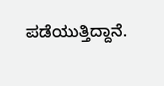ಪಡೆಯುತ್ತಿದ್ದಾನೆ.